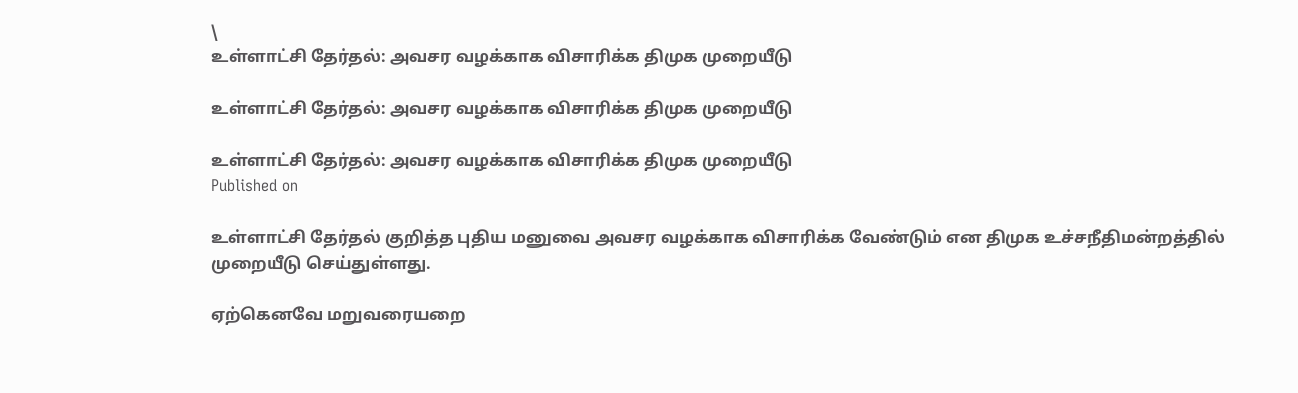\
உள்ளாட்சி தேர்தல்: அவசர வழக்காக விசாரிக்க திமுக முறையீடு

உள்ளாட்சி தேர்தல்: அவசர வழக்காக விசாரிக்க திமுக முறையீடு

உள்ளாட்சி தேர்தல்: அவசர வழக்காக விசாரிக்க திமுக முறையீடு
Published on

உள்ளாட்சி தேர்தல் குறித்த புதிய மனுவை அவசர வழக்காக விசாரிக்க வேண்டும் என திமுக உச்சநீதிமன்றத்தில் முறையீடு செய்துள்ளது.

ஏற்கெனவே மறுவரையறை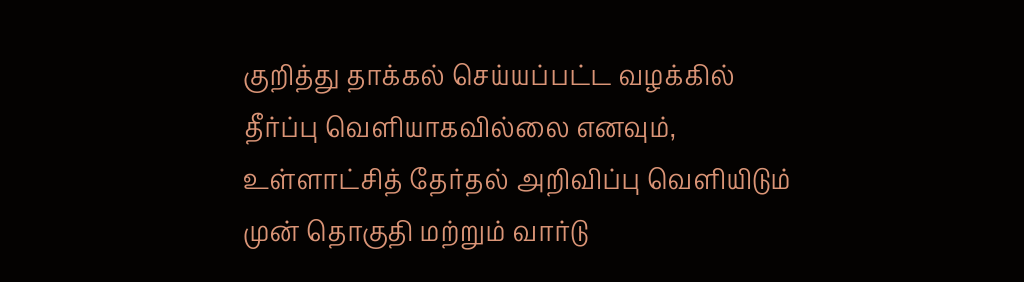குறித்து தாக்கல் செய்யப்பட்ட வழக்கில் தீர்ப்பு வெளியாகவில்லை எனவும், உள்ளாட்சித் தேர்தல் அறிவிப்பு வெளியிடும் முன் தொகுதி மற்றும் வார்டு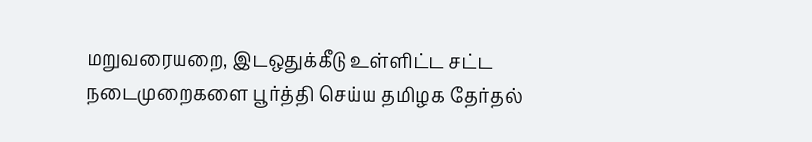மறுவரையறை, இடஒதுக்கீடு உள்ளிட்ட சட்ட நடைமுறைகளை பூர்த்தி செய்ய தமிழக தேர்தல்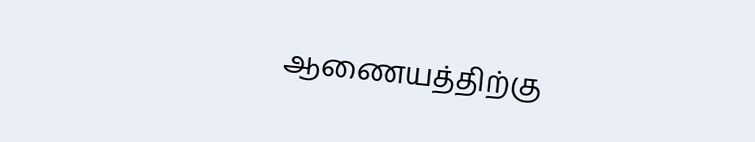ஆணையத்திற்கு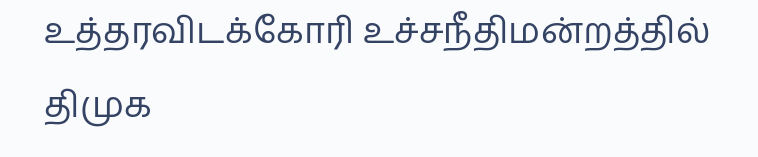உத்தரவிடக்கோரி உச்சநீதிமன்றத்தில் திமுக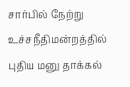சார்பில் நேற்று உச்சநீதிமன்றத்தில் புதிய மனு தாக்கல்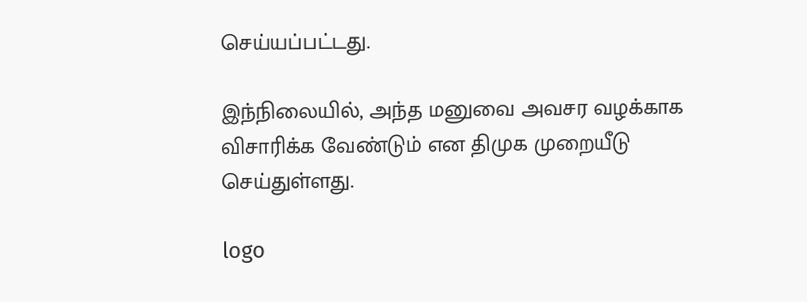செய்யப்பட்டது.

இந்நிலையில், அந்த மனுவை அவசர வழக்காக விசாரிக்க வேண்டும் என திமுக முறையீடு செய்துள்ளது.

logo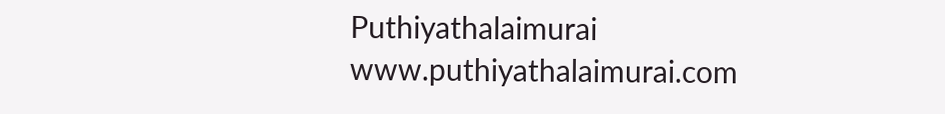Puthiyathalaimurai
www.puthiyathalaimurai.com